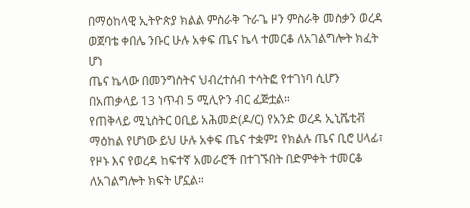በማዕከላዊ ኢትዮጵያ ክልል ምስራቅ ጉራጌ ዞን ምስራቅ መስቃን ወረዳ ወጀባቴ ቀበሌ ንቡር ሁሉ አቀፍ ጤና ኬላ ተመርቆ ለአገልግሎት ክፈት ሆነ
ጤና ኬላው በመንግስትና ህብረተሰብ ተሳትፎ የተገነባ ሲሆን በአጠቃላይ 13 ነጥብ 5 ሚሊዮን ብር ፈጅቷል።
የጠቅላይ ሚኒስትር ዐቢይ አሕመድ(ዶ/ር) የአንድ ወረዳ ኢኒሼቲቭ ማዕከል የሆነው ይህ ሁሉ አቀፍ ጤና ተቋም፤ የክልሉ ጤና ቢሮ ሀላፊ፣ የዞኑ እና የወረዳ ከፍተኛ አመራሮች በተገኙበት በድምቀት ተመርቆ ለአገልግሎት ክፍት ሆኗል።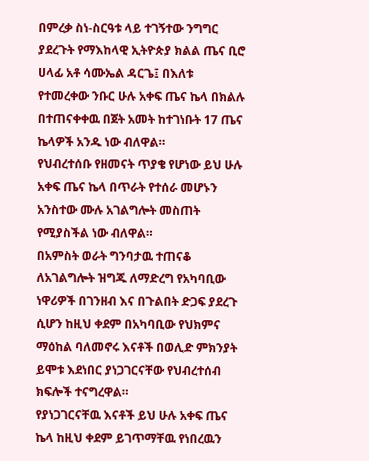በምረቃ ስነ-ስርዓቱ ላይ ተገኝተው ንግግር ያደረጉት የማእከላዊ ኢትዮጵያ ክልል ጤና ቢሮ ሀላፊ አቶ ሳሙኤል ዳርጌ፤ በእለቱ የተመረቀው ንቡር ሁሉ አቀፍ ጤና ኬላ በክልሉ በተጠናቀቀዉ በጀት አመት ከተገነቡት 17 ጤና ኬላዎች አንዱ ነው ብለዋል።
የህብረተሰቡ የዘመናት ጥያቄ የሆነው ይህ ሁሉ አቀፍ ጤና ኬላ በጥራት የተሰራ መሆኑን አንስተው ሙሉ አገልግሎት መስጠት የሚያስችል ነው ብለዋል።
በአምስት ወራት ግንባታዉ ተጠናቆ ለአገልግሎት ዝግጁ ለማድረግ የአካባቢው ነዋሪዎች በገንዘብ እና በጉልበት ድጋፍ ያደረጉ ሲሆን ከዚህ ቀደም በአካባቢው የህክምና ማዕከል ባለመኖሩ እናቶች በወሊድ ምክንያት ይሞቱ እደነበር ያነጋገርናቸው የህብረተሰብ ክፍሎች ተናግረዋል።
የያነጋገርናቸዉ እናቶች ይህ ሁሉ አቀፍ ጤና ኬላ ከዚህ ቀደም ይገጥማቸዉ የነበረዉን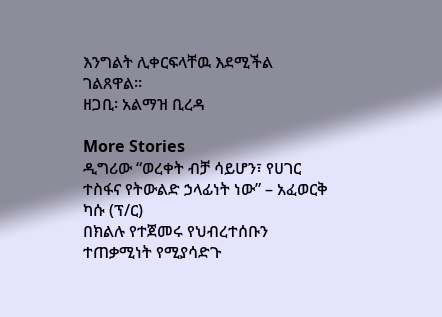እንግልት ሊቀርፍላቸዉ እደሚችል ገልጸዋል።
ዘጋቢ፡ አልማዝ ቢረዳ

More Stories
ዲግሪው “ወረቀት ብቻ ሳይሆን፣ የሀገር ተስፋና የትውልድ ኃላፊነት ነው” – አፈወርቅ ካሱ (ፕ/ር)
በክልሉ የተጀመሩ የህብረተሰቡን ተጠቃሚነት የሚያሳድጉ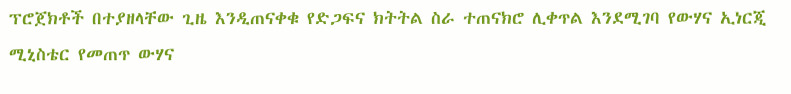ፕሮጀክቶች በተያዘላቸው ጊዜ እንዲጠናቀቁ የድጋፍና ክትትል ስራ ተጠናክሮ ሊቀጥል እንደሚገባ የውሃና ኢነርጂ ሚኒስቴር የመጠጥ ውሃና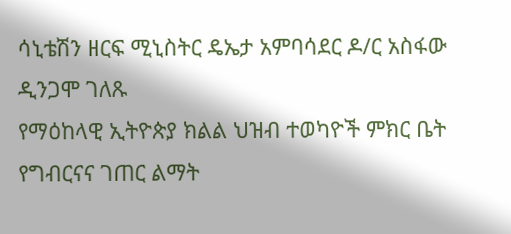ሳኒቴሽን ዘርፍ ሚኒስትር ዴኤታ አምባሳደር ዶ/ር አስፋው ዲንጋሞ ገለጹ
የማዕከላዊ ኢትዮጵያ ክልል ህዝብ ተወካዮች ምክር ቤት የግብርናና ገጠር ልማት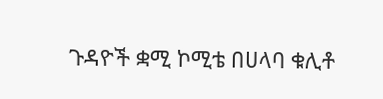ጉዳዮች ቋሚ ኮሚቴ በሀላባ ቁሊቶ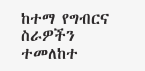ከተማ የግብርና ስራዎችን ተመለከተ